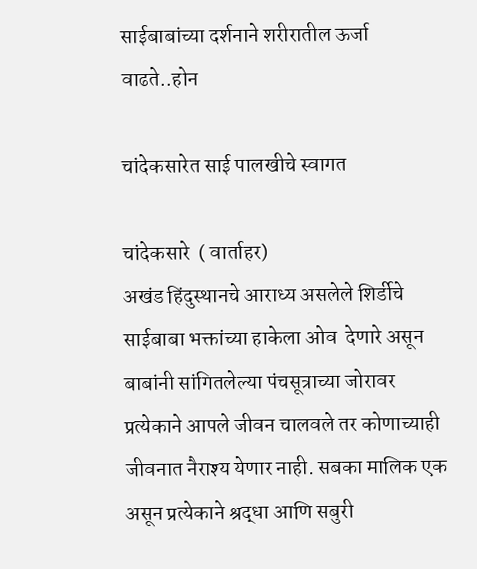साईबाबांच्या दर्शनाने शरीरातील ऊर्जा वाढते..होन

चांदेकसारेत साई पालखीचे स्वागत

चांदेकसारे  ( वार्ताहर)
अखंड हिंदुस्थानचे आराध्य असलेले शिर्डीचे साईबाबा भक्तांच्या हाकेला ओव  देणारे असून बाबांनी सांगितलेल्या पंचसूत्राच्या जोरावर प्रत्येकाने आपले जीवन चालवले तर कोणाच्याही जीवनात नैराश्य येणार नाही. सबका मालिक एक असून प्रत्येकाने श्रद्धा आणि सबुरी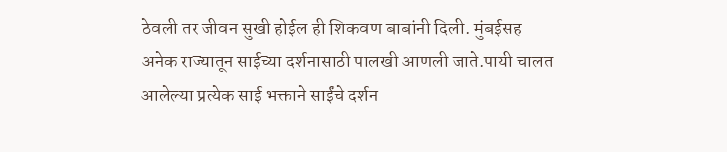ठेवली तर जीवन सुखी होईल ही शिकवण बाबांनी दिली. मुंबईसह अनेक राज्यातून साईच्या दर्शनासाठी पालखी आणली जाते.पायी चालत आलेल्या प्रत्येक साई भक्ताने साईंचे दर्शन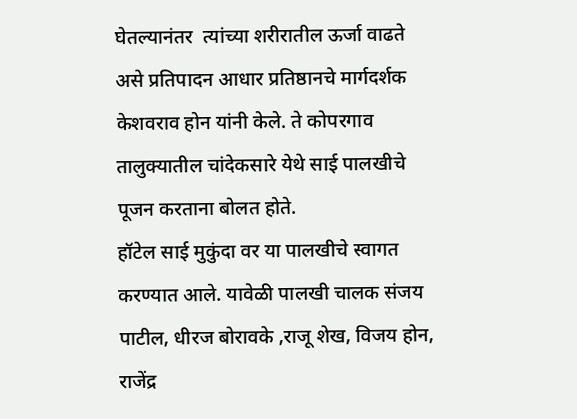घेतल्यानंतर  त्यांच्या शरीरातील ऊर्जा वाढते असे प्रतिपादन आधार प्रतिष्ठानचे मार्गदर्शक केशवराव होन यांनी केले. ते कोपरगाव तालुक्यातील चांदेकसारे येथे साई पालखीचे पूजन करताना बोलत होते.
हॉटेल साई मुकुंदा वर या पालखीचे स्वागत करण्यात आले. यावेळी पालखी चालक संजय पाटील, धीरज बोरावके ,राजू शेख, विजय होन, राजेंद्र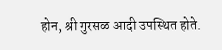होन, श्री गुरसळ आदी उपस्थित होते.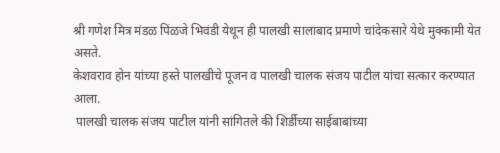श्री गणेश मित्र मंडळ पिंळजे भिवंडी येथून ही पालखी सालाबाद प्रमाणे चांदेकसारे येथे मुक्कामी येत असते.
केशवराव होन यांच्या हस्ते पालखीचे पूजन व पालखी चालक संजय पाटील यांचा सत्कार करण्यात आला.
 पालखी चालक संजय पाटील यांनी सांगितले की शिर्डीच्या साईबाबांच्या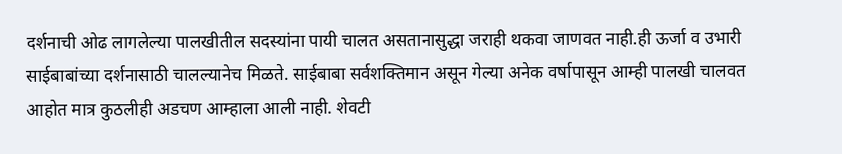दर्शनाची ओढ लागलेल्या पालखीतील सदस्यांना पायी चालत असतानासुद्धा जराही थकवा जाणवत नाही.ही ऊर्जा व उभारी साईबाबांच्या दर्शनासाठी चालल्यानेच मिळते. साईबाबा सर्वशक्तिमान असून गेल्या अनेक वर्षापासून आम्ही पालखी चालवत आहोत मात्र कुठलीही अडचण आम्हाला आली नाही. शेवटी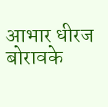आभार धीरज बोरावके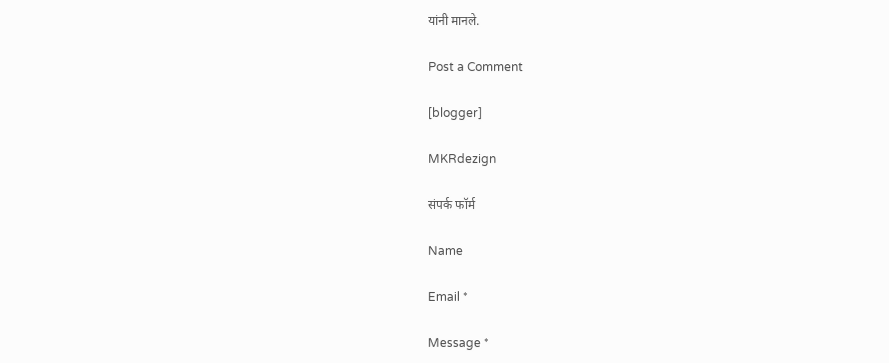यांनी मानले.

Post a Comment

[blogger]

MKRdezign

संपर्क फॉर्म

Name

Email *

Message *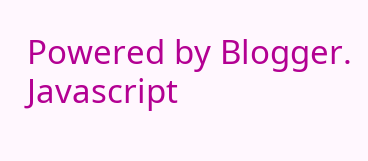Powered by Blogger.
Javascript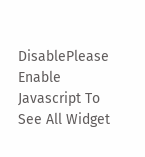DisablePlease Enable Javascript To See All Widget